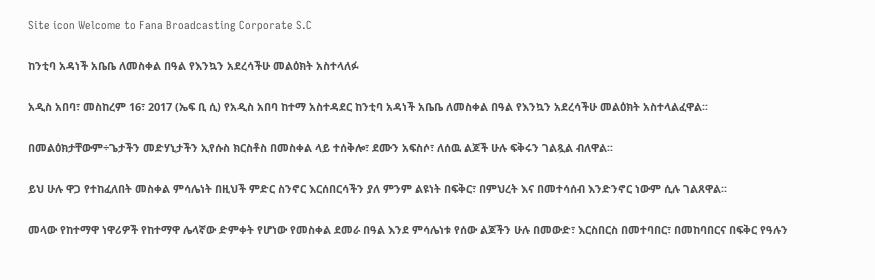Site icon Welcome to Fana Broadcasting Corporate S.C

ከንቲባ አዳነች አቤቤ ለመስቀል በዓል የእንኳን አደረሳችሁ መልዕክት አስተላለፉ

አዲስ አበባ፣ መስከረም 16፣ 2017 (ኤፍ ቢ ሲ) የአዲስ አበባ ከተማ አስተዳደር ከንቲባ አዳነች አቤቤ ለመስቀል በዓል የእንኳን አደረሳችሁ መልዕክት አስተላልፈዋል፡፡

በመልዕክታቸውም÷ጌታችን መድሃኒታችን ኢየሱስ ክርስቶስ በመስቀል ላይ ተሰቅሎ፣ ደሙን አፍስሶ፣ ለሰዉ ልጆች ሁሉ ፍቅሩን ገልጿል ብለዋል፡፡

ይህ ሁሉ ዋጋ የተከፈለበት መስቀል ምሳሌነት በዚህች ምድር ስንኖር እርሰበርሳችን ያለ ምንም ልዩነት በፍቅር፣ በምህረት እና በመተሳሰብ እንድንኖር ነውም ሲሉ ገልጸዋል፡፡

መላው የከተማዋ ነዋሪዎች የከተማዋ ሌላኛው ድምቀት የሆነው የመስቀል ደመራ በዓል እንደ ምሳሌነቱ የሰው ልጆችን ሁሉ በመውድ፣ እርስበርስ በመተባበር፣ በመከባበርና በፍቅር የዓሉን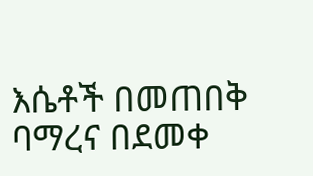እሴቶች በመጠበቅ ባማረና በደመቀ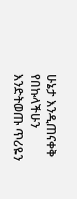ሁኔታ እንዲጠናቀቅ የበኩላችሁን እንድትወጡ ጥሪዬን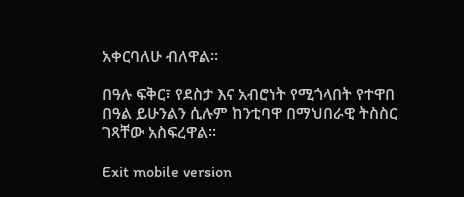አቀርባለሁ ብለዋል፡፡

በዓሉ ፍቅር፣ የደስታ እና አብሮነት የሚጎላበት የተዋበ በዓል ይሁንልን ሲሉም ከንቲባዋ በማህበራዊ ትስስር ገጻቸው አስፍረዋል፡፡

Exit mobile version